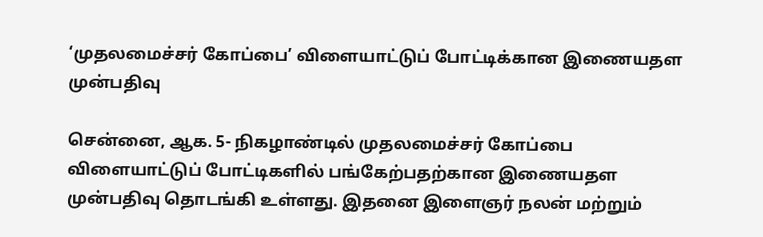‘முதலமைச்சர் கோப்பை’ விளையாட்டுப் போட்டிக்கான இணையதள முன்பதிவு

சென்னை, ஆக. 5- நிகழாண்டில் முதலமைச்சர் கோப்பை விளையாட்டுப் போட்டிகளில் பங்கேற்பதற்கான இணையதள முன்பதிவு தொடங்கி உள்ளது. இதனை இளைஞர் நலன் மற்றும்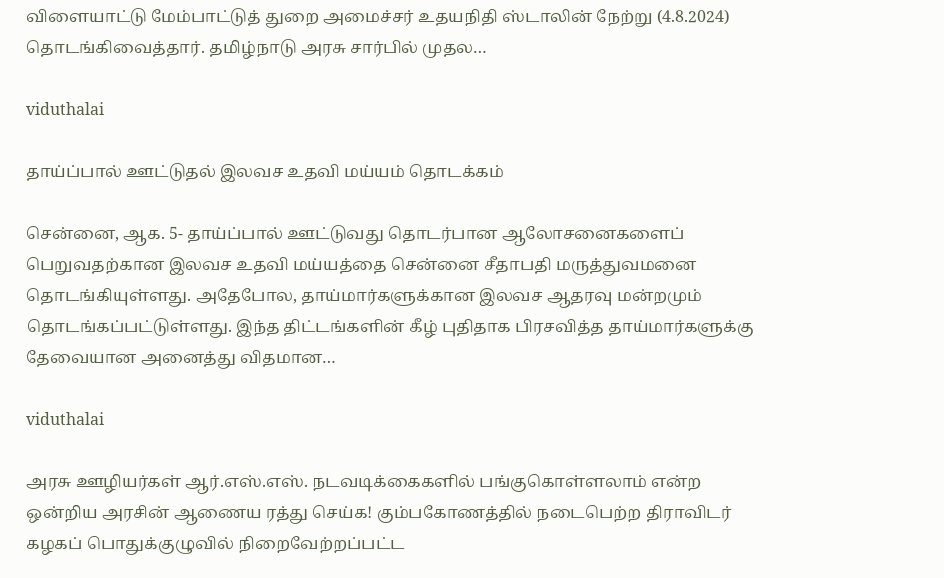விளையாட்டு மேம்பாட்டுத் துறை அமைச்சர் உதயநிதி ஸ்டாலின் நேற்று (4.8.2024) தொடங்கிவைத்தார். தமிழ்நாடு அரசு சார்பில் முதல…

viduthalai

தாய்ப்பால் ஊட்டுதல் இலவச உதவி மய்யம் தொடக்கம்

சென்னை, ஆக. 5- தாய்ப்பால் ஊட்டுவது தொடர்பான ஆலோசனைகளைப் பெறுவதற்கான இலவச உதவி மய்யத்தை சென்னை சீதாபதி மருத்துவமனை தொடங்கியுள்ளது. அதேபோல, தாய்மார்களுக்கான இலவச ஆதரவு மன்றமும் தொடங்கப்பட்டுள்ளது. இந்த திட்டங்களின் கீழ் புதிதாக பிரசவித்த தாய்மார்களுக்கு தேவையான அனைத்து விதமான…

viduthalai

அரசு ஊழியர்கள் ஆர்.எஸ்.எஸ். நடவடிக்கைகளில் பங்குகொள்ளலாம் என்ற ஒன்றிய அரசின் ஆணைய ரத்து செய்க! கும்பகோணத்தில் நடைபெற்ற திராவிடர் கழகப் பொதுக்குழுவில் நிறைவேற்றப்பட்ட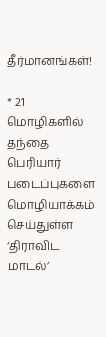தீர்மானங்கள்!

* 21 மொழிகளில் தந்தை பெரியார் படைப்புகளை மொழியாக்கம் செய்துள்ள ‘திராவிட மாடல்’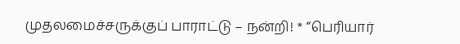முதலமைச்சருக்குப் பாராட்டு – நன்றி! * ‘‘பெரியார்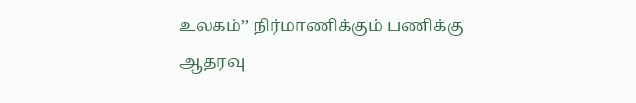உலகம்’’ நிர்மாணிக்கும் பணிக்கு ஆதரவு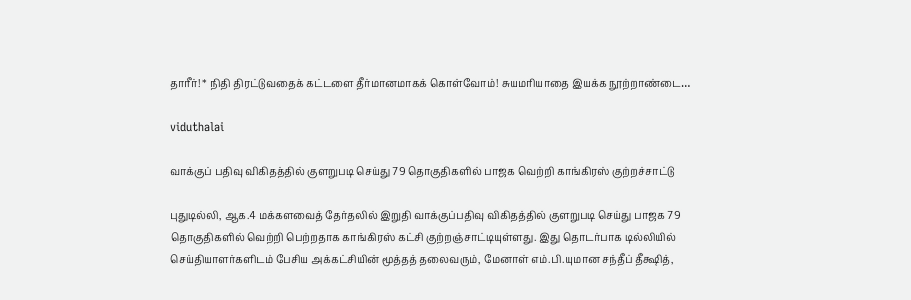தாரீர்! * நிதி திரட்டுவதைக் கட்டளை தீர்மானமாகக் கொள்வோம்! சுயமரியாதை இயக்க நூற்றாண்டை…

viduthalai

வாக்குப் பதிவு விகிதத்தில் குளறுபடி செய்து 79 தொகுதிகளில் பாஜக வெற்றி காங்கிரஸ் குற்றச்சாட்டு

புதுடில்லி, ஆக.4 மக்களவைத் தேர்தலில் இறுதி வாக்குப்பதிவு விகிதத்தில் குளறுபடி செய்து பாஜக 79 தொகுதிகளில் வெற்றி பெற்றதாக காங்கிரஸ் கட்சி குற்றஞ்சாட்டியுள்ளது. இது தொடர்பாக டில்லியில் செய்தியாளர்களிடம் பேசிய அக்கட்சியின் மூத்தத் தலைவரும், மேனாள் எம்.பி.யுமான சந்தீப் தீக்ஷித்,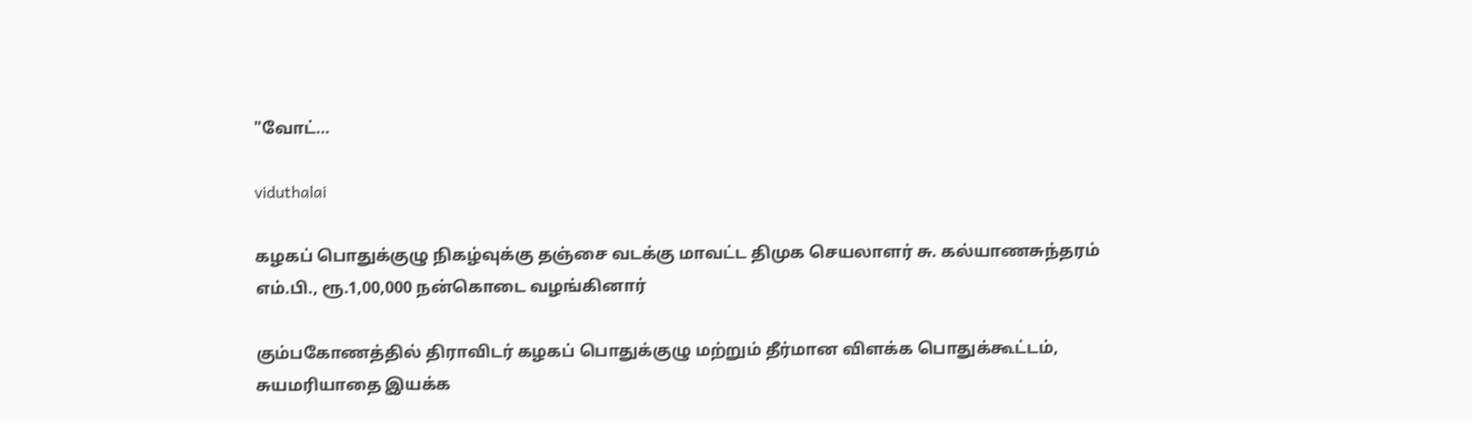"வோட்…

viduthalai

கழகப் பொதுக்குழு நிகழ்வுக்கு தஞ்சை வடக்கு மாவட்ட திமுக செயலாளர் சு. கல்யாணசுந்தரம் எம்.பி., ரூ.1,00,000 நன்கொடை வழங்கினார்

கும்பகோணத்தில் திராவிடர் கழகப் பொதுக்குழு மற்றும் தீர்மான விளக்க பொதுக்கூட்டம், சுயமரியாதை இயக்க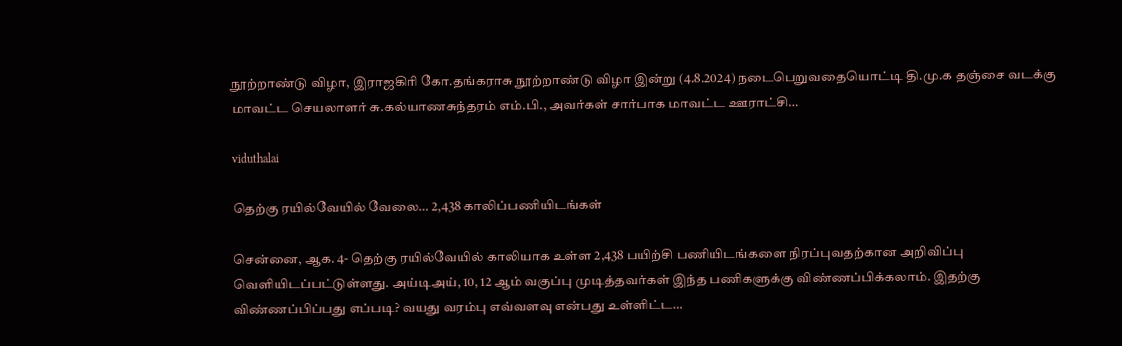நூற்றாண்டு விழா, இராஜகிரி கோ.தங்கராசு நூற்றாண்டு விழா இன்று (4.8.2024) நடைபெறுவதையொட்டி தி.மு.க தஞ்சை வடக்கு மாவட்ட செயலாளர் சு.கல்யாணசுந்தரம் எம்.பி., அவர்கள் சார்பாக மாவட்ட ஊராட்சி…

viduthalai

தெற்கு ரயில்வேயில் வேலை… 2,438 காலிப்பணியிடங்கள்

சென்னை, ஆக. 4- தெற்கு ரயில்வேயில் காலியாக உள்ள 2,438 பயிற்சி பணியிடங்களை நிரப்புவதற்கான அறிவிப்பு வெளியிடப்பட்டுள்ளது. அய்டிஅய், 10, 12 ஆம் வகுப்பு முடித்தவர்கள் இந்த பணிகளுக்கு விண்ணப்பிக்கலாம். இதற்கு விண்ணப்பிப்பது எப்படி? வயது வரம்பு எவ்வளவு என்பது உள்ளிட்ட…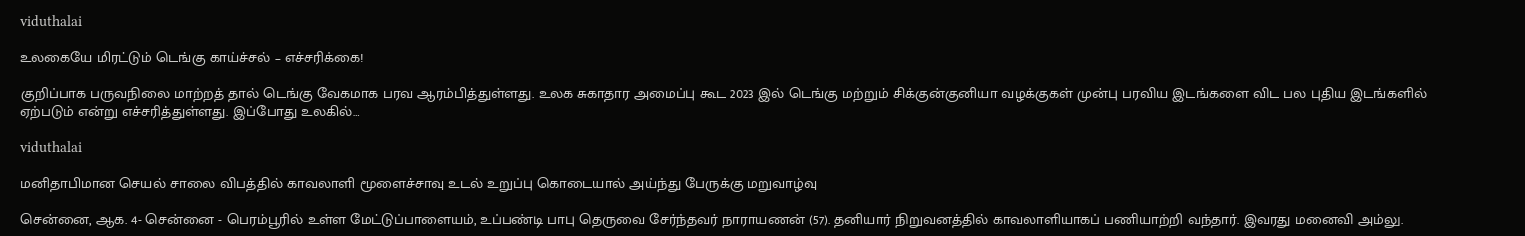viduthalai

உலகையே மிரட்டும் டெங்கு காய்ச்சல் – எச்சரிக்கை!

குறிப்பாக பருவநிலை மாற்றத் தால் டெங்கு வேகமாக பரவ ஆரம்பித்துள்ளது. உலக சுகாதார அமைப்பு கூட 2023 இல் டெங்கு மற்றும் சிக்குன்குனியா வழக்குகள் முன்பு பரவிய இடங்களை விட பல புதிய இடங்களில் ஏற்படும் என்று எச்சரித்துள்ளது. இப்போது உலகில்…

viduthalai

மனிதாபிமான செயல் சாலை விபத்தில் காவலாளி மூளைச்சாவு உடல் உறுப்பு கொடையால் அய்ந்து பேருக்கு மறுவாழ்வு

சென்னை, ஆக. 4- சென்னை - பெரம்பூரில் உள்ள மேட்டுப்பாளையம், உப்பண்டி பாபு தெருவை சேர்ந்தவர் நாராயணன் (57). தனியார் நிறுவனத்தில் காவலாளியாகப் பணியாற்றி வந்தார். இவரது மனைவி அம்லு.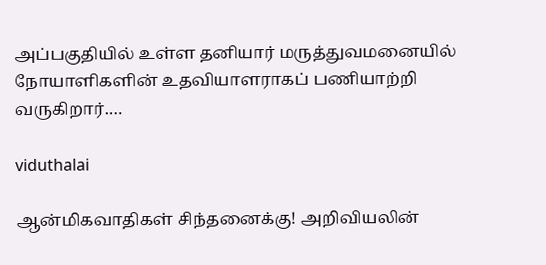அப்பகுதியில் உள்ள தனியார் மருத்துவமனையில் நோயாளிகளின் உதவியாளராகப் பணியாற்றி வருகிறார்.…

viduthalai

ஆன்மிகவாதிகள் சிந்தனைக்கு! அறிவியலின்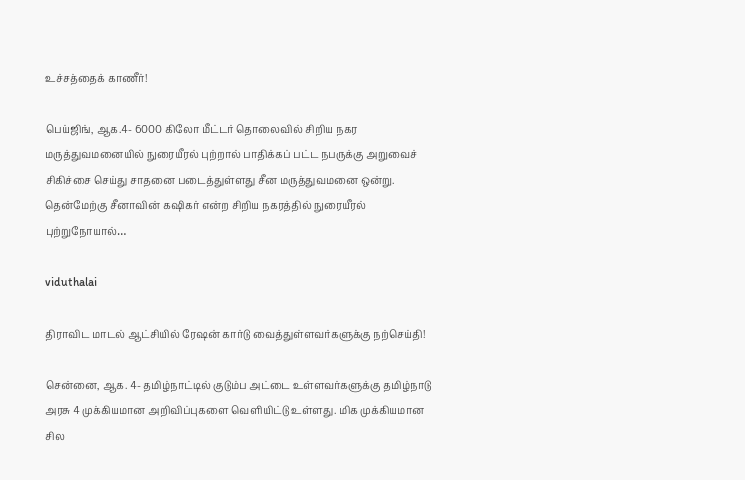உச்சத்தைக் காணீர்!

பெய்ஜிங், ஆக.4- 6000 கிலோ மீட்டர் தொலைவில் சிறிய நகர மருத்துவமனையில் நுரையீரல் புற்றால் பாதிக்கப் பட்ட நபருக்கு அறுவைச் சிகிச்சை செய்து சாதனை படைத்துள்ளது சீன மருத்துவமனை ஒன்று. தென்மேற்கு சீனாவின் கஷிகர் என்ற சிறிய நகரத்தில் நுரையீரல் புற்றுநோயால்…

viduthalai

திராவிட மாடல் ஆட்சியில் ரேஷன் கார்டு வைத்துள்ளவர்களுக்கு நற்செய்தி!

சென்னை, ஆக. 4- தமிழ்நாட்டில் குடும்ப அட்டை உள்ளவர்களுக்கு தமிழ்நாடு அரசு 4 முக்கியமான அறிவிப்புகளை வெளியிட்டு உள்ளது. மிக முக்கியமான சில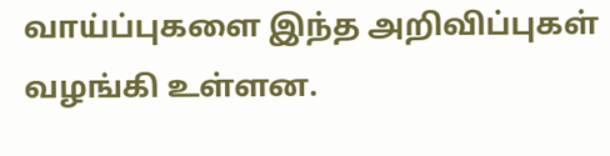வாய்ப்புகளை இந்த அறிவிப்புகள் வழங்கி உள்ளன.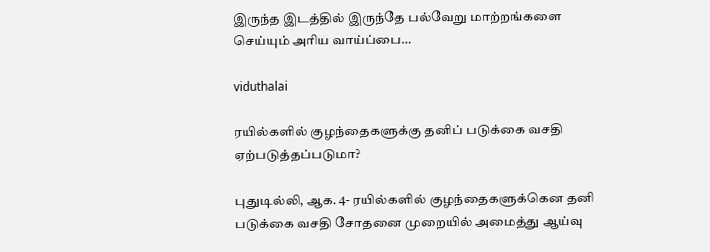இருந்த இடத்தில் இருந்தே பல்வேறு மாற்றங்களை செய்யும் அரிய வாய்ப்பை…

viduthalai

ரயில்களில் குழந்தைகளுக்கு தனிப் படுக்கை வசதி ஏற்படுத்தப்படுமா?

புதுடில்லி, ஆக. 4- ரயில்களில் குழந்தைகளுக்கென தனி படுக்கை வசதி சோதனை முறையில் அமைத்து ஆய்வு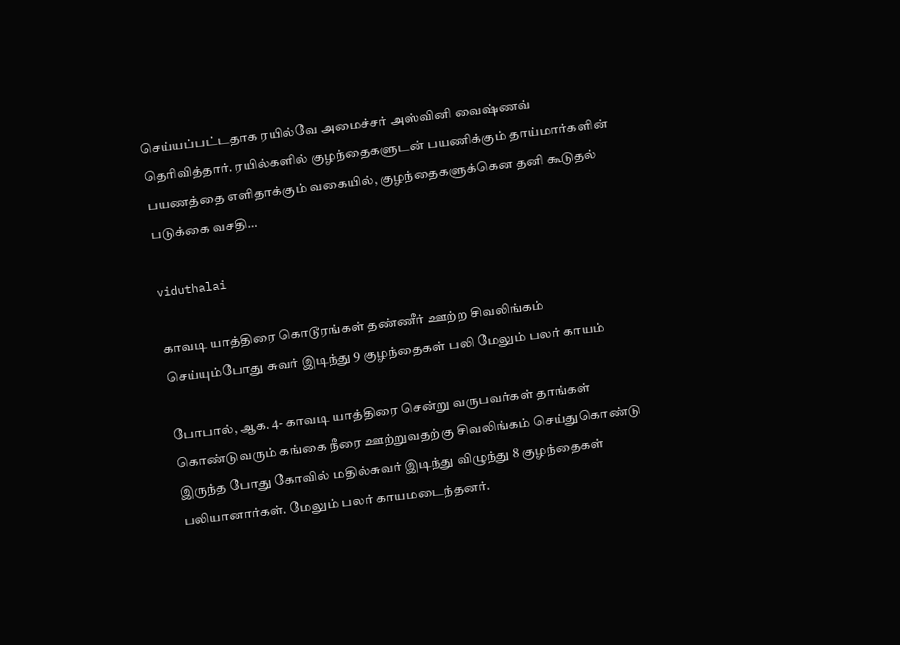செய்யப்பட்டதாக ரயில்வே அமைச்சர் அஸ்வினி வைஷ்ணவ் தெரிவித்தார். ரயில்களில் குழந்தைகளுடன் பயணிக்கும் தாய்மார்களின் பயணத்தை எளிதாக்கும் வகையில், குழந்தைகளுக்கென தனி கூடுதல் படுக்கை வசதி…

viduthalai

காவடி யாத்திரை கொடூரங்கள் தண்ணீர் ஊற்ற சிவலிங்கம் செய்யும்போது சுவர் இடிந்து 9 குழந்தைகள் பலி மேலும் பலர் காயம்

போபால், ஆக. 4- காவடி யாத்திரை சென்று வருபவர்கள் தாங்கள் கொண்டுவரும் கங்கை நீரை ஊற்றுவதற்கு சிவலிங்கம் செய்துகொண்டு இருந்த போது கோவில் மதில்சுவர் இடிந்து விழுந்து 8 குழந்தைகள் பலியானார்கள். மேலும் பலர் காயமடைந்தனர்.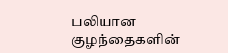பலியான குழந்தைகளின்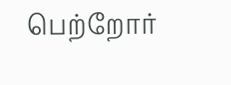பெற்றோர்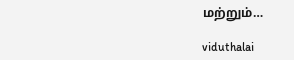மற்றும்…

viduthalai